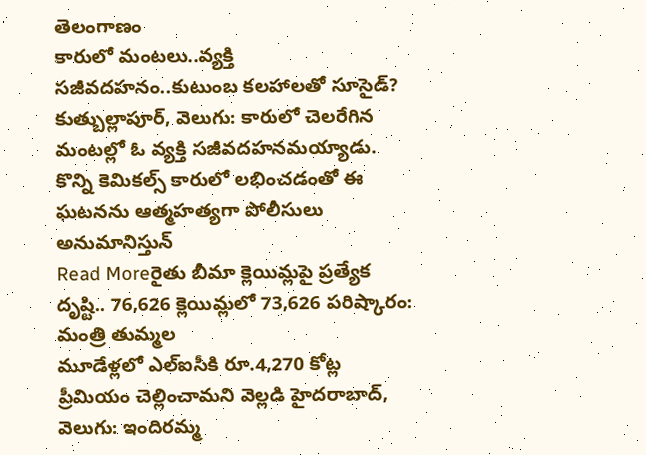తెలంగాణం
కారులో మంటలు..వ్యక్తి సజీవదహనం..కుటుంబ కలహాలతో సూసైడ్?
కుత్బుల్లాపూర్, వెలుగు: కారులో చెలరేగిన మంటల్లో ఓ వ్యక్తి సజీవదహనమయ్యాడు. కొన్ని కెమికల్స్ కారులో లభించడంతో ఈ ఘటనను ఆత్మహత్యగా పోలీసులు అనుమానిస్తున్
Read Moreరైతు బీమా క్లెయిమ్లపై ప్రత్యేక దృష్టి.. 76,626 క్లెయిమ్లలో 73,626 పరిష్కారం: మంత్రి తుమ్మల
మూడేళ్లలో ఎల్ఐసీకి రూ.4,270 కోట్ల ప్రీమియం చెల్లించామని వెల్లడి హైదరాబాద్, వెలుగు: ఇందిరమ్మ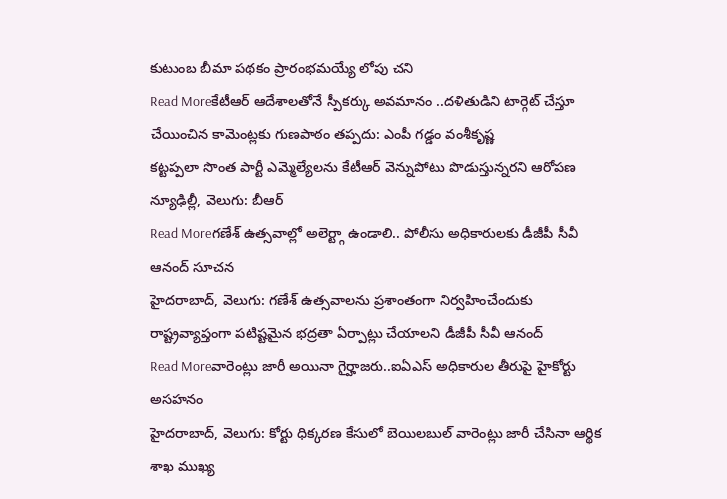కుటుంబ బీమా పథకం ప్రారంభమయ్యే లోపు చని
Read Moreకేటీఆర్ ఆదేశాలతోనే స్పీకర్కు అవమానం ..దళితుడిని టార్గెట్ చేస్తూ చేయించిన కామెంట్లకు గుణపాఠం తప్పదు: ఎంపీ గడ్డం వంశీకృష్ణ
కట్టప్పలా సొంత పార్టీ ఎమ్మెల్యేలను కేటీఆర్ వెన్నుపోటు పొడుస్తున్నరని ఆరోపణ న్యూఢిల్లీ, వెలుగు: బీఆర్
Read Moreగణేశ్ ఉత్సవాల్లో అలెర్ట్గా ఉండాలి.. పోలీసు అధికారులకు డీజీపీ సీవీ ఆనంద్ సూచన
హైదరాబాద్, వెలుగు: గణేశ్ ఉత్సవాలను ప్రశాంతంగా నిర్వహించేందుకు రాష్ట్రవ్యాప్తంగా పటిష్టమైన భద్రతా ఏర్పాట్లు చేయాలని డీజీపీ సీవీ ఆనంద్
Read Moreవారెంట్లు జారీ అయినా గైర్హాజరు..ఐఏఎస్ అధికారుల తీరుపై హైకోర్టు అసహనం
హైదరాబాద్, వెలుగు: కోర్టు ధిక్కరణ కేసులో బెయిలబుల్ వారెంట్లు జారీ చేసినా ఆర్థిక శాఖ ముఖ్య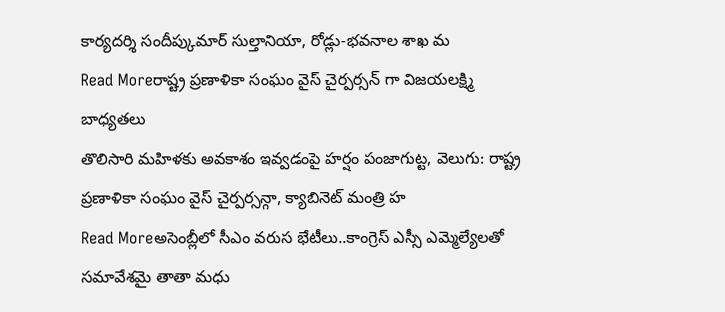కార్యదర్శి సందీప్కుమార్ సుల్తానియా, రోడ్లు-భవనాల శాఖ మ
Read Moreరాష్ట్ర ప్రణాళికా సంఘం వైస్ చైర్పర్సన్ గా విజయలక్ష్మి బాధ్యతలు
తొలిసారి మహిళకు అవకాశం ఇవ్వడంపై హర్షం పంజాగుట్ట, వెలుగు: రాష్ట్ర ప్రణాళికా సంఘం వైస్ చైర్పర్సన్గా, క్యాబినెట్ మంత్రి హ
Read Moreఅసెంబ్లీలో సీఎం వరుస భేటీలు..కాంగ్రెస్ ఎస్సీ ఎమ్మెల్యేలతో సమావేశమై తాతా మధు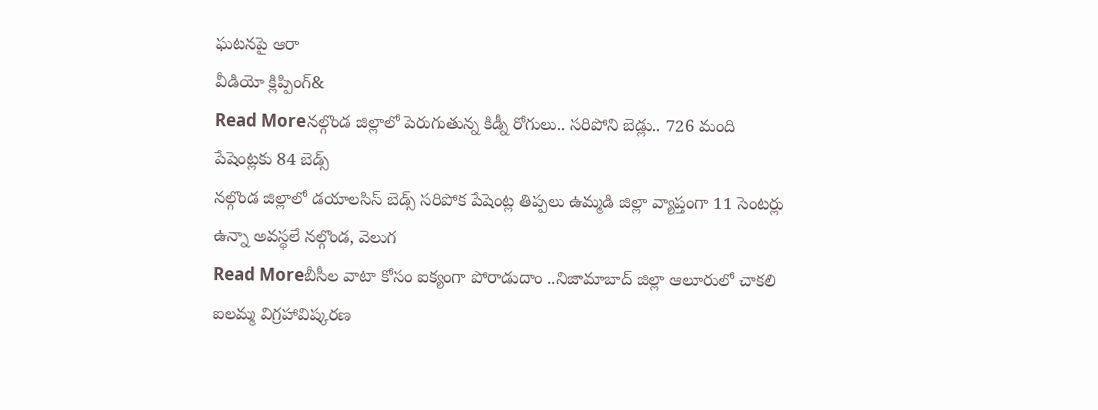ఘటనపై ఆరా
వీడియో క్లిప్పింగ్&
Read Moreనల్గొండ జిల్లాలో పెరుగుతున్న కిడ్నీ రోగులు.. సరిపోని బెడ్లు.. 726 మంది పేషెంట్లకు 84 బెడ్స్
నల్గొండ జిల్లాలో డయాలసిస్ బెడ్స్ సరిపోక పేషెంట్ల తిప్పలు ఉమ్మడి జిల్లా వ్యాప్తంగా 11 సెంటర్లు ఉన్నా అవస్థలే నల్గొండ, వెలుగ
Read Moreబీసీల వాటా కోసం ఐక్యంగా పోరాడుదాం ..నిజామాబాద్ జిల్లా ఆలూరులో చాకలి ఐలమ్మ విగ్రహావిష్కరణ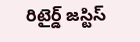రిటైర్డ్ జస్టిస్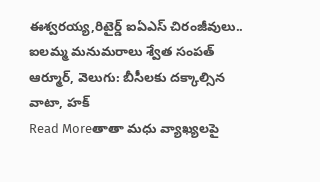ఈశ్వరయ్య,రిటైర్డ్ ఐఏఎస్ చిరంజీవులు.. ఐలమ్మ మనుమరాలు శ్వేత సంపత్ ఆర్మూర్, వెలుగు: బీసీలకు దక్కాల్సిన వాటా, హక్
Read Moreతాతా మధు వ్యాఖ్యలపై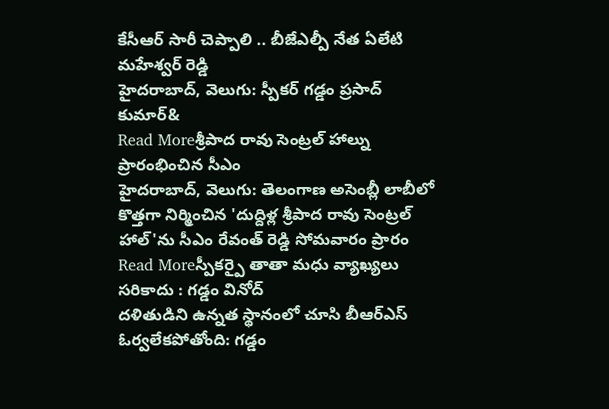కేసీఆర్ సారీ చెప్పాలి .. బీజేఎల్పీ నేత ఏలేటి మహేశ్వర్ రెడ్డి
హైదరాబాద్, వెలుగు: స్పీకర్ గడ్డం ప్రసాద్ కుమార్&
Read Moreశ్రీపాద రావు సెంట్రల్ హాల్ను ప్రారంభించిన సీఎం
హైదరాబాద్, వెలుగు: తెలంగాణ అసెంబ్లీ లాబీలో కొత్తగా నిర్మించిన 'దుద్దిళ్ల శ్రీపాద రావు సెంట్రల్ హాల్'ను సీఎం రేవంత్ రెడ్డి సోమవారం ప్రారం
Read Moreస్పీకర్పై తాతా మధు వ్యాఖ్యలు సరికాదు : గడ్డం వినోద్
దళితుడిని ఉన్నత స్థానంలో చూసి బీఆర్ఎస్ ఓర్వలేకపోతోంది: గడ్డం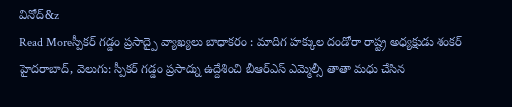వినోద్&z
Read Moreస్పీకర్ గడ్డం ప్రసాద్పై వ్యాఖ్యలు బాధాకరం : మాదిగ హక్కుల దండోరా రాష్ట్ర అధ్యక్షుడు శంకర్
హైదరాబాద్, వెలుగు: స్పీకర్ గడ్డం ప్రసాద్ను ఉద్దేశించి బీఆర్ఎస్ ఎమ్మెల్సీ తాతా మధు చేసిన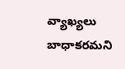వ్యాఖ్యలు బాధాకరమని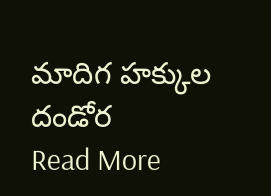మాదిగ హక్కుల దండోర
Read More